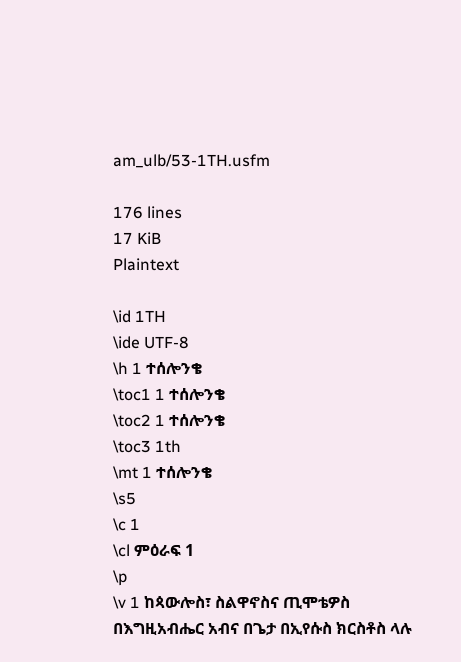am_ulb/53-1TH.usfm

176 lines
17 KiB
Plaintext

\id 1TH
\ide UTF-8
\h 1 ተሰሎንቄ
\toc1 1 ተሰሎንቄ
\toc2 1 ተሰሎንቄ
\toc3 1th
\mt 1 ተሰሎንቄ
\s5
\c 1
\cl ምዕራፍ 1
\p
\v 1 ከጳውሎስ፣ ስልዋኖስና ጢሞቴዎስ በእግዚአብሔር አብና በጌታ በኢየሱስ ክርስቶስ ላሉ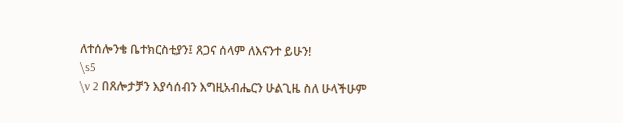ለተሰሎንቄ ቤተክርስቲያን፤ ጸጋና ሰላም ለእናንተ ይሁን!
\s5
\v 2 በጸሎታቻን እያሳሰብን እግዚአብሔርን ሁልጊዜ ስለ ሁላችሁም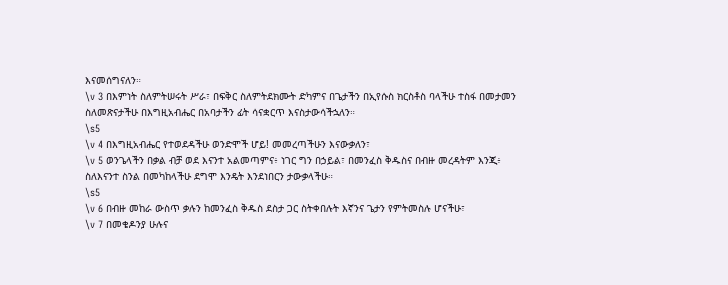እናመሰግናለን።
\v 3 በእምነት ስለምትሠሩት ሥራ፣ በፍቅር ስለምትደክሙት ድካምና በጌታችን በኢየሱስ ክርስቶስ ባላችሁ ተስፋ በመታመን ስለመጽናታችሁ በእግዚአብሔር በአባታችን ፊት ሳናቋርጥ እናስታውሳችኋለን።
\s5
\v 4 በእግዚአብሔር የተወደዳችሁ ወንድሞች ሆይ! መመረጣችሁን እናውቃለን፣
\v 5 ወንጌላችን በቃል ብቻ ወደ እናንተ አልመጣምና፥ ነገር ግን በኃይል፣ በመንፈስ ቅዱስና በብዙ መረዳትም እንጂ፥ ስለእናንተ ስንል በመካከላችሁ ደግሞ እንዴት እንደነበርን ታውቃላችሁ።
\s5
\v 6 በብዙ መከራ ውስጥ ቃሉን ከመንፈስ ቅዱስ ደስታ ጋር ስትቀበሉት እኛንና ጌታን የምትመስሉ ሆናችሁ፣
\v 7 በመቄዶንያ ሁሉና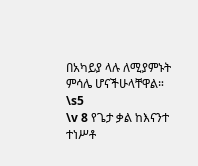በአካይያ ላሉ ለሚያምኑት ምሳሌ ሆናችሁላቸዋል።
\s5
\v 8 የጌታ ቃል ከእናንተ ተነሥቶ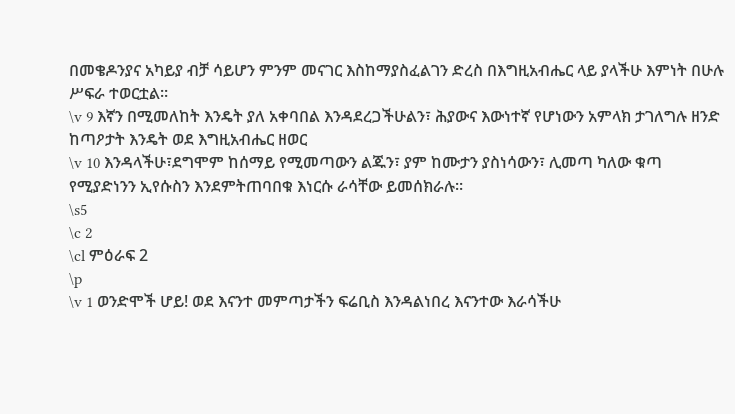በመቄዶንያና አካይያ ብቻ ሳይሆን ምንም መናገር እስከማያስፈልገን ድረስ በእግዚአብሔር ላይ ያላችሁ እምነት በሁሉ ሥፍራ ተወርቷል።
\v 9 እኛን በሚመለከት እንዴት ያለ አቀባበል እንዳደረጋችሁልን፣ ሕያውና እውነተኛ የሆነውን አምላክ ታገለግሉ ዘንድ ከጣዖታት እንዴት ወደ እግዚአብሔር ዘወር
\v 10 እንዳላችሁ፣ደግሞም ከሰማይ የሚመጣውን ልጁን፣ ያም ከሙታን ያስነሳውን፣ ሊመጣ ካለው ቁጣ የሚያድነንን ኢየሱስን እንደምትጠባበቁ እነርሱ ራሳቸው ይመሰክራሉ።
\s5
\c 2
\cl ምዕራፍ 2
\p
\v 1 ወንድሞች ሆይ! ወደ እናንተ መምጣታችን ፍሬቢስ እንዳልነበረ እናንተው እራሳችሁ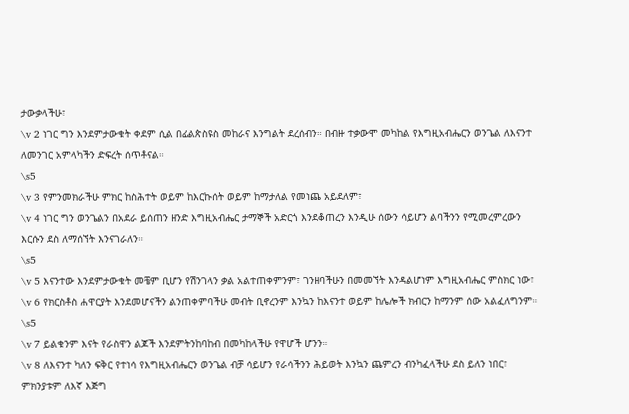ታውቃላችሁ፣
\v 2 ነገር ግን እንደምታውቁት ቀደም ሲል በፊልጵስዩስ መከራና እንግልት ደረሰብን። በብዙ ተቃውሞ መካከል የእግዚአብሔርን ወንጌል ለእናንተ ለመንገር አምላካችን ድፍረት ሰጥቶናል።
\s5
\v 3 የምንመክራችሁ ምክር ከስሕተት ወይም ከእርኩሰት ወይም ከማታለል የመነጨ አይደለም፣
\v 4 ነገር ግን ወንጌልን በአደራ ይሰጠን ዘንድ እግዚአብሔር ታማኞች አድርጎ እንደቆጠረን እንዲሁ ሰውን ሳይሆን ልባችንን የሚመረምረውን እርሱን ደስ ለማሰኘት እንናገራለን።
\s5
\v 5 እናንተው እንደምታውቁት መቼም ቢሆን የሽንገላን ቃል አልተጠቀምንም፣ ገንዘባችሁን በመመኘት እንዳልሆነም እግዚአብሔር ምስክር ነው፣
\v 6 የክርስቶስ ሐዋርያት እንደመሆናችን ልንጠቀምባችሁ መብት ቢኖረንም እንኳን ከእናንተ ወይም ከሌሎች ክብርን ከማንም ሰው አልፈለግንም።
\s5
\v 7 ይልቁንም እናት የራስዋን ልጆች እንደምትንከባከብ በመካከላችሁ የዋሆች ሆንን።
\v 8 ለእናንተ ካለን ፍቅር የተነሳ የእግዚአብሔርን ወንጌል ብቻ ሳይሆን የራሳችንን ሕይወት እንኳን ጨምረን ብንካፈላችሁ ደስ ይለን ነበር፣ ምክንያቱም ለእኛ እጅግ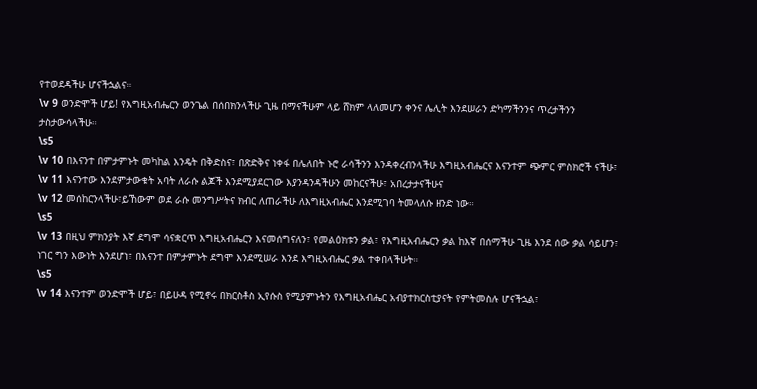የተወደዳችሁ ሆናችኋልና።
\v 9 ወንድሞች ሆይ! የእግዚአብሔርን ወንጌል በሰበክንላችሁ ጊዜ በማናችሁም ላይ ሸክም ላለመሆን ቀንና ሌሊት እንደሠራን ድካማችንንና ጥረታችንን ታስታውሳላችሁ።
\s5
\v 10 በእናንተ በምታምኑት መካከል እንዴት በቅድስና፣ በጽድቅና ነቀፋ በሌለበት ኑሮ ራሳችንን እንዳቀረብንላችሁ እግዚአብሔርና እናንተም ጭምር ምስክሮች ናችሁ፣
\v 11 እናንተው እንደምታውቁት አባት ለራሱ ልጆች እንደሚያደርገው እያንዳንዳችሁን መከርናችሁ፣ አበረታታናችሁና
\v 12 መሰከርንላችሁ፣ይኸውም ወደ ራሱ መንግሥትና ክብር ለጠራችሁ ለእግዚአብሔር እንደሚገባ ትመላለሱ ዘንድ ነው።
\s5
\v 13 በዚህ ምክንያት እኛ ደግሞ ሳናቋርጥ እግዚአብሔርን እናመሰግናለን፣ የመልዕክቱን ቃል፣ የእግዚአብሔርን ቃል ከእኛ በሰማችሁ ጊዜ እንደ ሰው ቃል ሳይሆን፣ ነገር ግን እውነት እንደሆነ፣ በእናንተ በምታምኑት ደግሞ እንደሚሠራ እንደ እግዚአብሔር ቃል ተቀበላችሁት።
\s5
\v 14 እናንተም ወንድሞች ሆይ፣ በይሁዳ የሚኖሩ በክርስቶስ ኢየሱስ የሚያምኑትን የእግዚአብሔር አብያተክርስቲያናት የምትመስሉ ሆናችኋል፣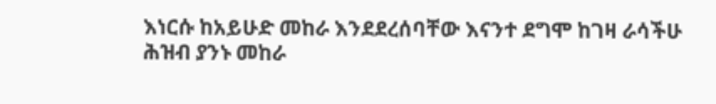እነርሱ ከአይሁድ መከራ እንደደረሰባቸው እናንተ ደግሞ ከገዛ ራሳችሁ ሕዝብ ያንኑ መከራ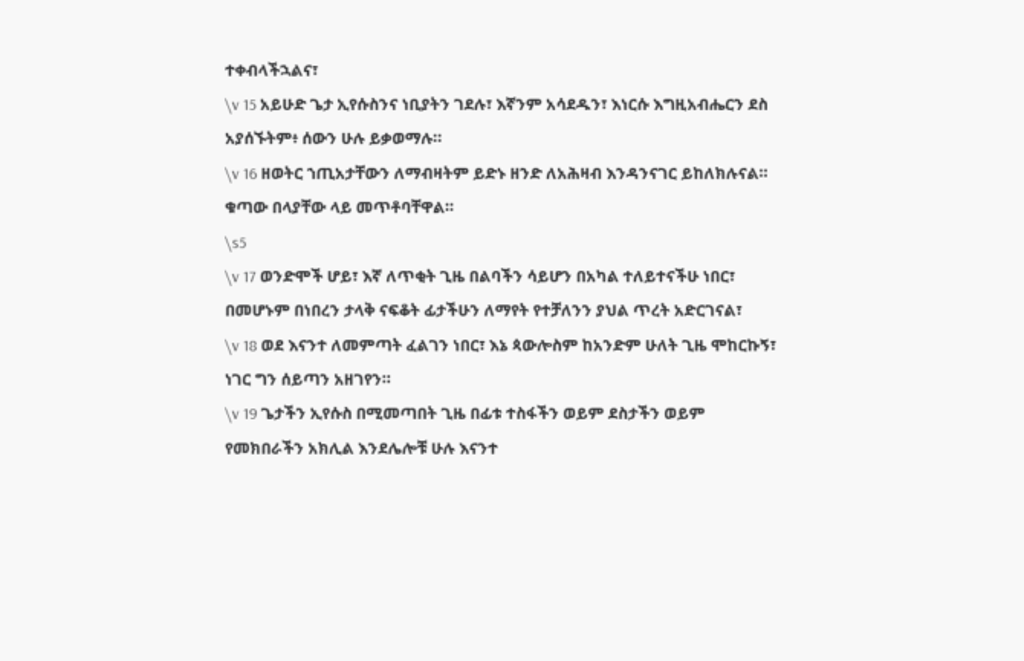ተቀብላችኋልና፣
\v 15 አይሁድ ጌታ ኢየሱስንና ነቢያትን ገደሉ፣ እኛንም አሳደዱን፣ እነርሱ እግዚአብሔርን ደስ አያሰኙትም፥ ሰውን ሁሉ ይቃወማሉ።
\v 16 ዘወትር ኀጢአታቸውን ለማብዛትም ይድኑ ዘንድ ለአሕዛብ እንዳንናገር ይከለክሉናል። ቁጣው በላያቸው ላይ መጥቶባቸዋል።
\s5
\v 17 ወንድሞች ሆይ፣ እኛ ለጥቂት ጊዜ በልባችን ሳይሆን በአካል ተለይተናችሁ ነበር፣ በመሆኑም በነበረን ታላቅ ናፍቆት ፊታችሁን ለማየት የተቻለንን ያህል ጥረት አድርገናል፣
\v 18 ወደ እናንተ ለመምጣት ፈልገን ነበር፣ እኔ ጳውሎስም ከአንድም ሁለት ጊዜ ሞከርኩኝ፣ ነገር ግን ሰይጣን አዘገየን።
\v 19 ጌታችን ኢየሱስ በሚመጣበት ጊዜ በፊቱ ተስፋችን ወይም ደስታችን ወይም የመክበራችን አክሊል እንደሌሎቹ ሁሉ እናንተ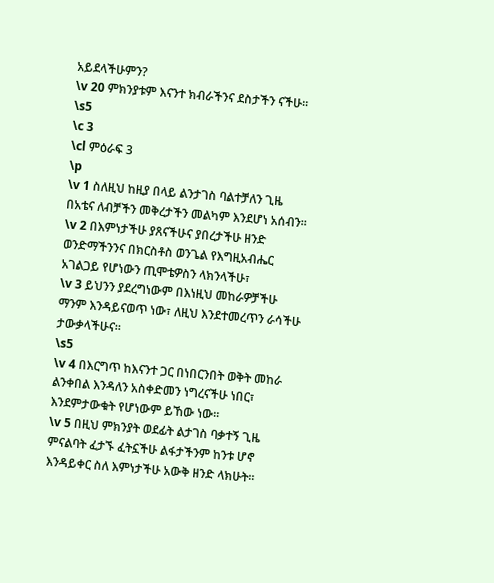አይደላችሁምን?
\v 20 ምክንያቱም እናንተ ክብራችንና ደስታችን ናችሁ።
\s5
\c 3
\cl ምዕራፍ 3
\p
\v 1 ስለዚህ ከዚያ በላይ ልንታገስ ባልተቻለን ጊዜ በአቴና ለብቻችን መቅረታችን መልካም እንደሆነ አሰብን።
\v 2 በእምነታችሁ ያጸናችሁና ያበረታችሁ ዘንድ ወንድማችንንና በክርስቶስ ወንጌል የእግዚአብሔር አገልጋይ የሆነውን ጢሞቴዎስን ላክንላችሁ፣
\v 3 ይህንን ያደረግነውም በእነዚህ መከራዎቻችሁ ማንም እንዳይናወጥ ነው፣ ለዚህ እንደተመረጥን ራሳችሁ ታውቃላችሁና።
\s5
\v 4 በእርግጥ ከእናንተ ጋር በነበርንበት ወቅት መከራ ልንቀበል እንዳለን አስቀድመን ነግረናችሁ ነበር፣ እንደምታውቁት የሆነውም ይኸው ነው።
\v 5 በዚህ ምክንያት ወደፊት ልታገስ ባቃተኝ ጊዜ ምናልባት ፈታኙ ፈትኗችሁ ልፋታችንም ከንቱ ሆኖ እንዳይቀር ስለ እምነታችሁ አውቅ ዘንድ ላክሁት።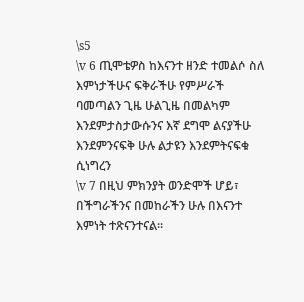\s5
\v 6 ጢሞቴዎስ ከእናንተ ዘንድ ተመልሶ ስለ እምነታችሁና ፍቅራችሁ የምሥራች ባመጣልን ጊዜ ሁልጊዜ በመልካም እንደምታስታውሱንና እኛ ደግሞ ልናያችሁ እንደምንናፍቅ ሁሉ ልታዩን እንደምትናፍቁ ሲነግረን
\v 7 በዚህ ምክንያት ወንድሞች ሆይ፣ በችግራችንና በመከራችን ሁሉ በእናንተ እምነት ተጽናንተናል።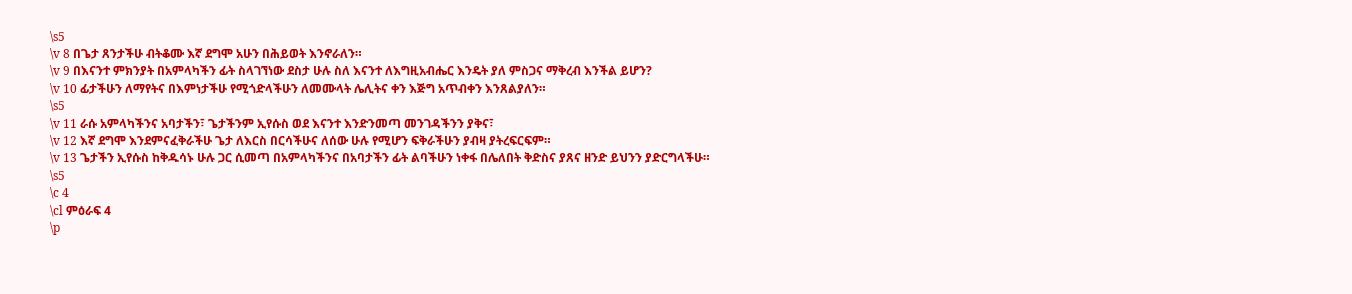\s5
\v 8 በጌታ ጸንታችሁ ብትቆሙ እኛ ደግሞ አሁን በሕይወት እንኖራለን።
\v 9 በእናንተ ምክንያት በአምላካችን ፊት ስላገኘነው ደስታ ሁሉ ስለ እናንተ ለእግዚአብሔር እንዴት ያለ ምስጋና ማቅረብ እንችል ይሆን?
\v 10 ፊታችሁን ለማየትና በእምነታችሁ የሚጎድላችሁን ለመሙላት ሌሊትና ቀን እጅግ አጥብቀን እንጸልያለን።
\s5
\v 11 ራሱ አምላካችንና አባታችን፣ ጌታችንም ኢየሱስ ወደ እናንተ እንድንመጣ መንገዳችንን ያቅና፣
\v 12 እኛ ደግሞ እንደምናፈቅራችሁ ጌታ ለእርስ በርሳችሁና ለሰው ሁሉ የሚሆን ፍቅራችሁን ያብዛ ያትረፍርፍም።
\v 13 ጌታችን ኢየሱስ ከቅዱሳኑ ሁሉ ጋር ሲመጣ በአምላካችንና በአባታችን ፊት ልባችሁን ነቀፋ በሌለበት ቅድስና ያጸና ዘንድ ይህንን ያድርግላችሁ።
\s5
\c 4
\cl ምዕራፍ 4
\p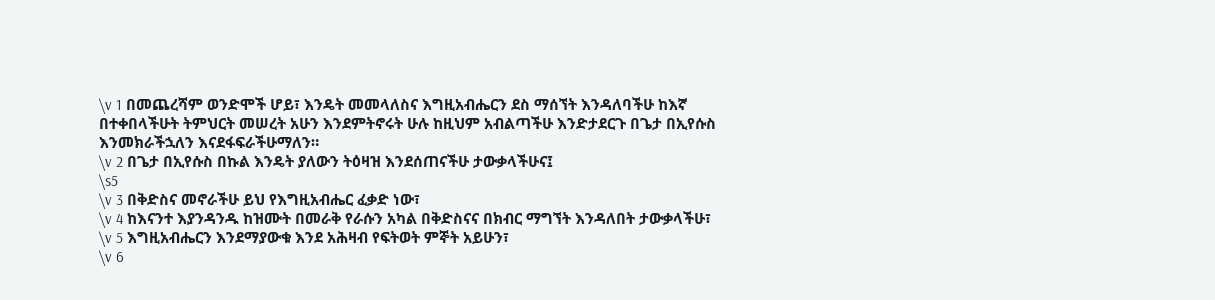\v 1 በመጨረሻም ወንድሞች ሆይ፣ እንዴት መመላለስና እግዚአብሔርን ደስ ማሰኘት እንዳለባችሁ ከእኛ በተቀበላችሁት ትምህርት መሠረት አሁን እንደምትኖሩት ሁሉ ከዚህም አብልጣችሁ እንድታደርጉ በጌታ በኢየሱስ እንመክራችኋለን እናደፋፍራችሁማለን።
\v 2 በጌታ በኢየሱስ በኩል እንዴት ያለውን ትዕዛዝ እንደሰጠናችሁ ታውቃላችሁና፤
\s5
\v 3 በቅድስና መኖራችሁ ይህ የእግዚአብሔር ፈቃድ ነው፣
\v 4 ከእናንተ እያንዳንዱ ከዝሙት በመራቅ የራሱን አካል በቅድስናና በክብር ማግኘት እንዳለበት ታውቃላችሁ፣
\v 5 እግዚአብሔርን እንደማያውቁ እንደ አሕዛብ የፍትወት ምኞት አይሁን፣
\v 6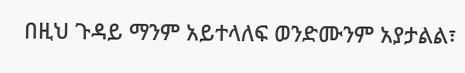በዚህ ጉዳይ ማንም አይተላለፍ ወንድሙንም አያታልል፣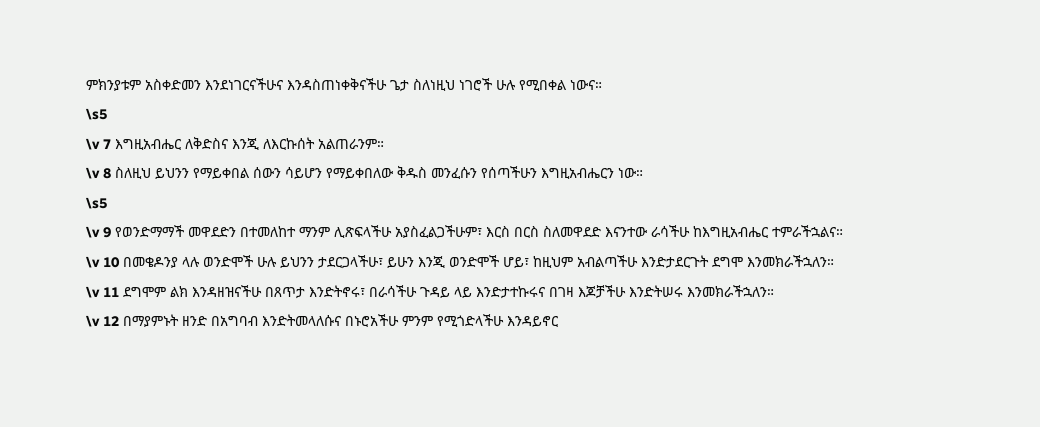ምክንያቱም አስቀድመን እንደነገርናችሁና እንዳስጠነቀቅናችሁ ጌታ ስለነዚህ ነገሮች ሁሉ የሚበቀል ነውና።
\s5
\v 7 እግዚአብሔር ለቅድስና እንጂ ለእርኩሰት አልጠራንም።
\v 8 ስለዚህ ይህንን የማይቀበል ሰውን ሳይሆን የማይቀበለው ቅዱስ መንፈሱን የሰጣችሁን እግዚአብሔርን ነው።
\s5
\v 9 የወንድማማች መዋደድን በተመለከተ ማንም ሊጽፍላችሁ አያስፈልጋችሁም፣ እርስ በርስ ስለመዋደድ እናንተው ራሳችሁ ከእግዚአብሔር ተምራችኋልና።
\v 10 በመቄዶንያ ላሉ ወንድሞች ሁሉ ይህንን ታደርጋላችሁ፣ ይሁን እንጂ ወንድሞች ሆይ፣ ከዚህም አብልጣችሁ እንድታደርጉት ደግሞ እንመክራችኋለን።
\v 11 ደግሞም ልክ እንዳዘዝናችሁ በጸጥታ እንድትኖሩ፣ በራሳችሁ ጉዳይ ላይ እንድታተኩሩና በገዛ እጆቻችሁ እንድትሠሩ እንመክራችኋለን።
\v 12 በማያምኑት ዘንድ በአግባብ እንድትመላለሱና በኑሮአችሁ ምንም የሚጎድላችሁ እንዳይኖር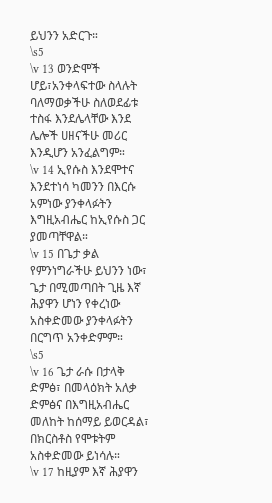ይህንን አድርጉ።
\s5
\v 13 ወንድሞች ሆይ፣አንቀላፍተው ስላሉት ባለማወቃችሁ ስለወደፊቱ ተስፋ እንደሌላቸው እንደ ሌሎች ሀዘናችሁ መሪር እንዲሆን አንፈልግም።
\v 14 ኢየሱስ እንደሞተና እንደተነሳ ካመንን በእርሱ አምነው ያንቀላፉትን እግዚአብሔር ከኢየሱስ ጋር ያመጣቸዋል።
\v 15 በጌታ ቃል የምንነግራችሁ ይህንን ነው፣ ጌታ በሚመጣበት ጊዜ እኛ ሕያዋን ሆነን የቀረነው አስቀድመው ያንቀላፉትን በርግጥ አንቀድምም።
\s5
\v 16 ጌታ ራሱ በታላቅ ድምፅ፣ በመላዕክት አለቃ ድምፅና በእግዚአብሔር መለከት ከሰማይ ይወርዳል፣ በክርስቶስ የሞቱትም አስቀድመው ይነሳሉ።
\v 17 ከዚያም እኛ ሕያዋን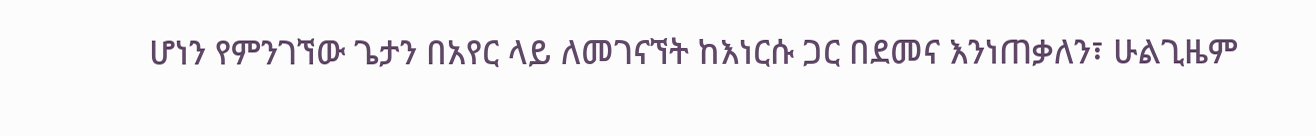ሆነን የምንገኘው ጌታን በአየር ላይ ለመገናኘት ከእነርሱ ጋር በደመና እንነጠቃለን፣ ሁልጊዜም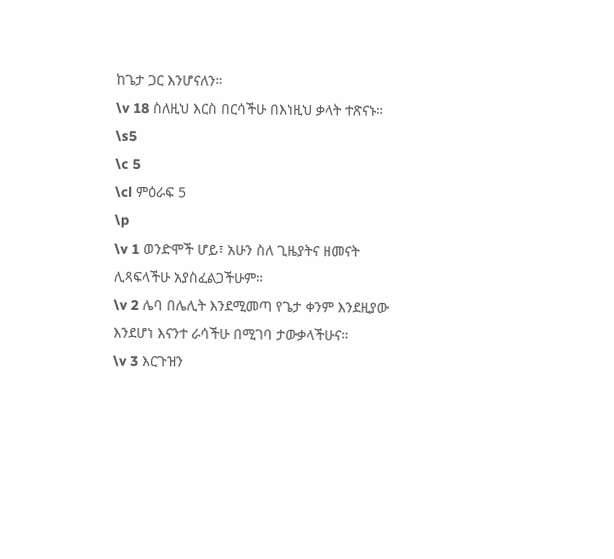ከጌታ ጋር እንሆናለን።
\v 18 ስለዚህ እርስ በርሳችሁ በእነዚህ ቃላት ተጽናኑ።
\s5
\c 5
\cl ምዕራፍ 5
\p
\v 1 ወንድሞች ሆይ፣ አሁን ስለ ጊዜያትና ዘመናት ሊጻፍላችሁ አያስፈልጋችሁም።
\v 2 ሌባ በሌሊት እንደሚመጣ የጌታ ቀንም እንደዚያው እንደሆነ እናንተ ራሳችሁ በሚገባ ታውቃላችሁና።
\v 3 እርጉዝን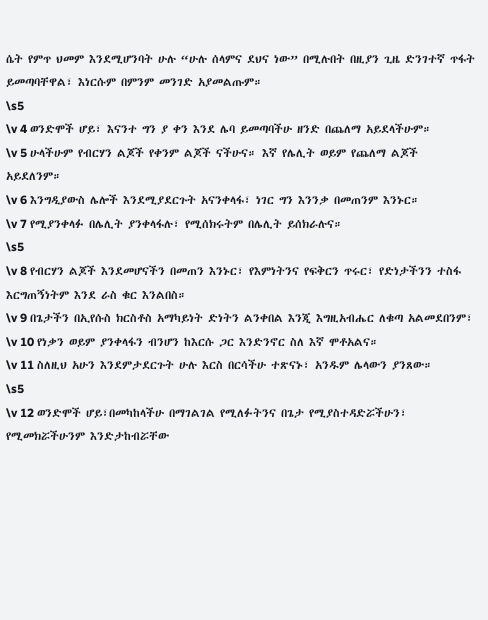ሴት የምጥ ህመም እንደሚሆንባት ሁሉ “ሁሉ ሰላምና ደህና ነው” በሚሉበት በዚያን ጊዜ ድንገተኛ ጥፋት ይመጣባቸዋል፣ እነርሱም በምንም መንገድ አያመልጡም።
\s5
\v 4 ወንድሞች ሆይ፣ እናንተ ግን ያ ቀን እንደ ሌባ ይመጣባችሁ ዘንድ በጨለማ አይደላችሁም።
\v 5 ሁላችሁም የብርሃን ልጆች የቀንም ልጆች ናችሁና። እኛ የሌሊት ወይም የጨለማ ልጆች አይደለንም።
\v 6 እንግዲያውስ ሌሎች እንደሚያደርጉት አናንቀላፋ፣ ነገር ግን እንንቃ በመጠንም እንኑር።
\v 7 የሚያንቀላፉ በሌሊት ያንቀላፋሉ፣ የሚሰክሩትም በሌሊት ይሰክራሉና።
\s5
\v 8 የብርሃን ልጆች እንደመሆናችን በመጠን እንኑር፣ የእምነትንና የፍቅርን ጥሩር፣ የድነታችንን ተስፋ እርግጠኝነትም እንደ ራስ ቁር እንልበስ።
\v 9 በጌታችን በኢየሱስ ክርስቶስ አማካይነት ድነትን ልንቀበል እንጂ እግዚአብሔር ለቁጣ አልመደበንም፣
\v 10 የነቃን ወይም ያንቀላፋን ብንሆን ከእርሱ ጋር እንድንኖር ስለ እኛ ሞቶአልና።
\v 11 ስለዚህ አሁን እንደምታደርጉት ሁሉ እርስ በርሳችሁ ተጽናኑ፣ አንዱም ሌላውን ያንጸው።
\s5
\v 12 ወንድሞች ሆይ፣በመካከላችሁ በማገልገል የሚለፉትንና በጌታ የሚያስተዳድሯችሁን፣ የሚመክሯችሁንም እንድታከብሯቸው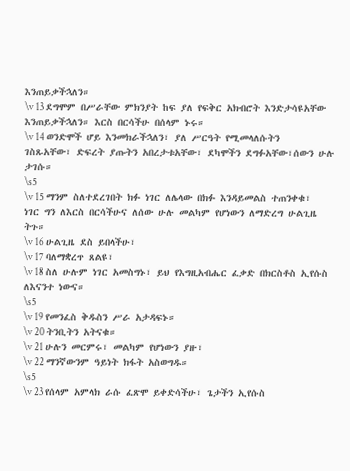እንጠይቃችኋለን።
\v 13 ደግሞም በሥራቸው ምክንያት ከፍ ያለ የፍቅር አክብሮት እንድታሳዩአቸው እንጠይቃችኋለን። እርስ በርሳችሁ በሰላም ኑሩ።
\v 14 ወንድሞች ሆይ እንመክራችኋለን፣ ያለ ሥርዓት የሚመላለሱትን ገስጹአቸው፣ ድፍረት ያጡትን አበረታቱአቸው፣ ደካሞችን ደግፉአቸው፣ሰውን ሁሉ ታገሱ።
\s5
\v 15 ማንም ስለተደረገበት ክፉ ነገር ለሌላው በክፉ እንዳይመልስ ተጠንቀቁ፣ ነገር ግን ለእርስ በርሳችሁና ለሰው ሁሉ መልካም የሆነውን ለማድረግ ሁልጊዜ ትጉ።
\v 16 ሁልጊዜ ደስ ይበላችሁ፣
\v 17 ባለማቋረጥ ጸልዩ፣
\v 18 ስለ ሁሉም ነገር አመስግኑ፣ ይህ የእግዚአብሔር ፈቃድ በክርስቶስ ኢየሱስ ለእናንተ ነውና።
\s5
\v 19 የመንፈስ ቅዱስን ሥራ አታዳፍኑ።
\v 20 ትንቢትን አትናቁ።
\v 21 ሁሉን መርምሩ፣ መልካም የሆነውን ያዙ፣
\v 22 ማንኛውንም ዓይነት ክፋት አስወግዱ።
\s5
\v 23 የሰላም አምላክ ራሱ ፈጽሞ ይቀድሳችሁ፣ ጌታችን ኢየሱስ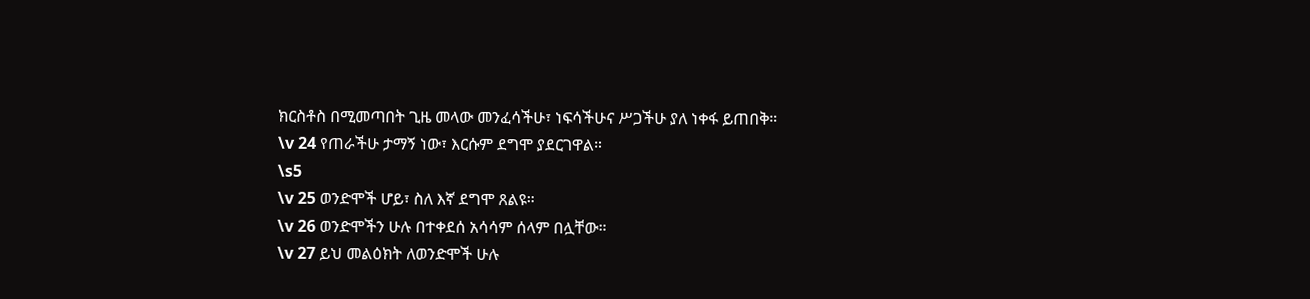ክርስቶስ በሚመጣበት ጊዜ መላው መንፈሳችሁ፣ ነፍሳችሁና ሥጋችሁ ያለ ነቀፋ ይጠበቅ።
\v 24 የጠራችሁ ታማኝ ነው፣ እርሱም ደግሞ ያደርገዋል።
\s5
\v 25 ወንድሞች ሆይ፣ ስለ እኛ ደግሞ ጸልዩ።
\v 26 ወንድሞችን ሁሉ በተቀደሰ አሳሳም ሰላም በሏቸው።
\v 27 ይህ መልዕክት ለወንድሞች ሁሉ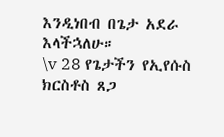እንዲነበብ በጌታ አደራ እላችኋለሁ።
\v 28 የጌታችን የኢየሱስ ክርስቶስ ጸጋ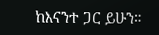ከእናንተ ጋር ይሁን።